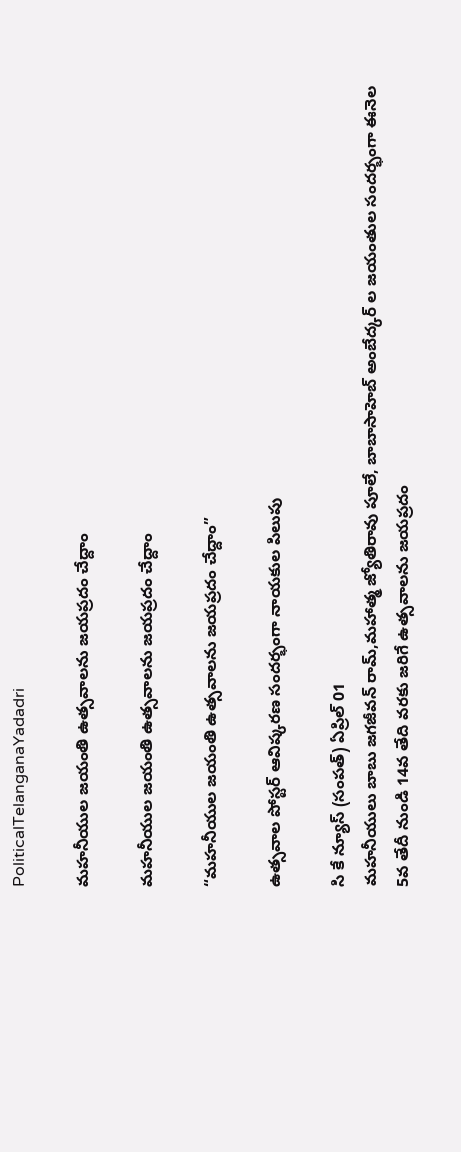PoliticalTelanganaYadadri

మహనీయుల జయంతి ఉత్సవాలను జయప్రదం చేద్దాం

మహనీయుల జయంతి ఉత్సవాలను జయప్రదం చేద్దాం

“మహనీయుల జయంతి ఉత్సవాలను జయప్రదం చేద్దాం”

ఉత్సవాల పోస్టర్ ఆవిష్కరణ సందర్భంగా నాయకుల పిలుపు

సి కే న్యూస్ (సంపత్) ఏప్రిల్ 01
మహనీయులు బాబు జగజీవన్ రామ్,మహాత్మ జ్యోతిరావు పూలే, బాబాసాహెబ్ అంబేద్కర్ ల జయంతుల సందర్భంగా ఈనెల 5వ తేదీ నుండి 14వ తేది వరకు జరిగే ఉత్సవాలను జయప్రదం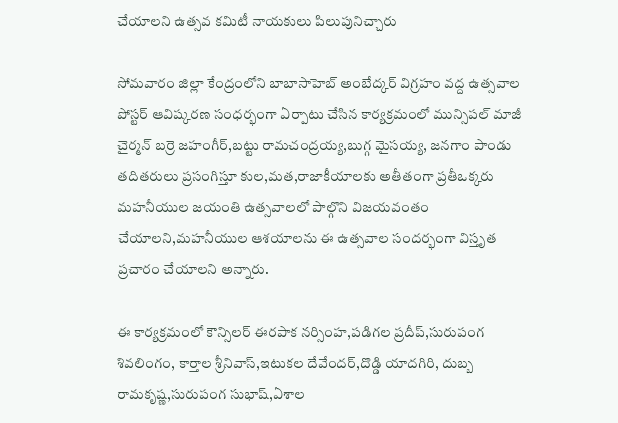చేయాలని ఉత్సవ కమిటీ నాయకులు పిలుపునిచ్చారు

సోమవారం జిల్లా కేంద్రంలోని బాబాసాహెబ్ అంబేద్కర్ విగ్రహం వద్ద ఉత్సవాల పోస్టర్ ఆవిష్కరణ సంధర్భంగా ఏర్పాటు చేసిన కార్యక్రమంలో మున్సిపల్ మాజీ చైర్మన్ బర్రె జహంగీర్,బట్టు రామచంద్రయ్య,బుగ్గ మైసయ్య, జనగాం పాండు తదితరులు ప్రసంగిస్తూ కుల,మత,రాజాకీయాలకు అతీతంగా ప్రతీఒక్కరు మహనీయుల జయంతి ఉత్సవాలలో పాల్గొని విజయవంతం చేయాలని,మహనీయుల ఆశయాలను ఈ ఉత్సవాల సందర్భంగా విస్తృత ప్రచారం చేయాలని అన్నారు.

ఈ కార్యక్రమంలో కౌన్సిలర్ ఈరపాక నర్సింహ,పడిగల ప్రదీప్,సురుపంగ శివలింగం, కార్తాల శ్రీనివాస్,ఇటుకల దేవేందర్,దొడ్డి యాదగిరి, దుబ్బ రామకృష్ణ,సురుపంగ సుభాష్,ఏశాల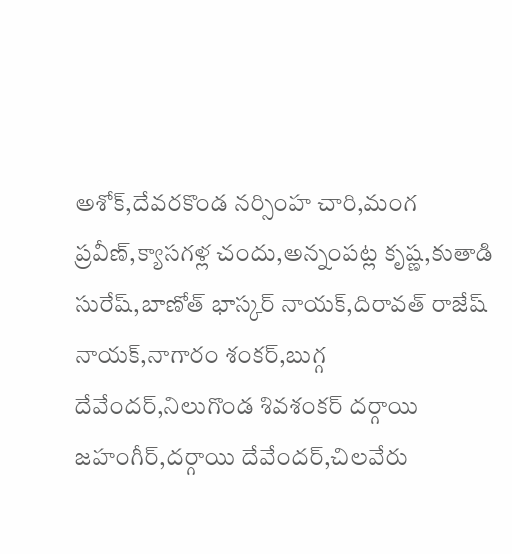అశోక్,దేవరకొండ నర్సింహ చారి,మంగ ప్రవీణ్,క్యాసగళ్ల చందు,అన్నంపట్ల కృష్ణ,కుతాడి సురేష్,బాణోత్ భాస్కర్ నాయక్,దిరావత్ రాజేష్ నాయక్,నాగారం శంకర్,బుగ్గ దేవేందర్,నిలుగొండ శివశంకర్ దర్గాయి జహంగీర్,దర్గాయి దేవేందర్,చిలవేరు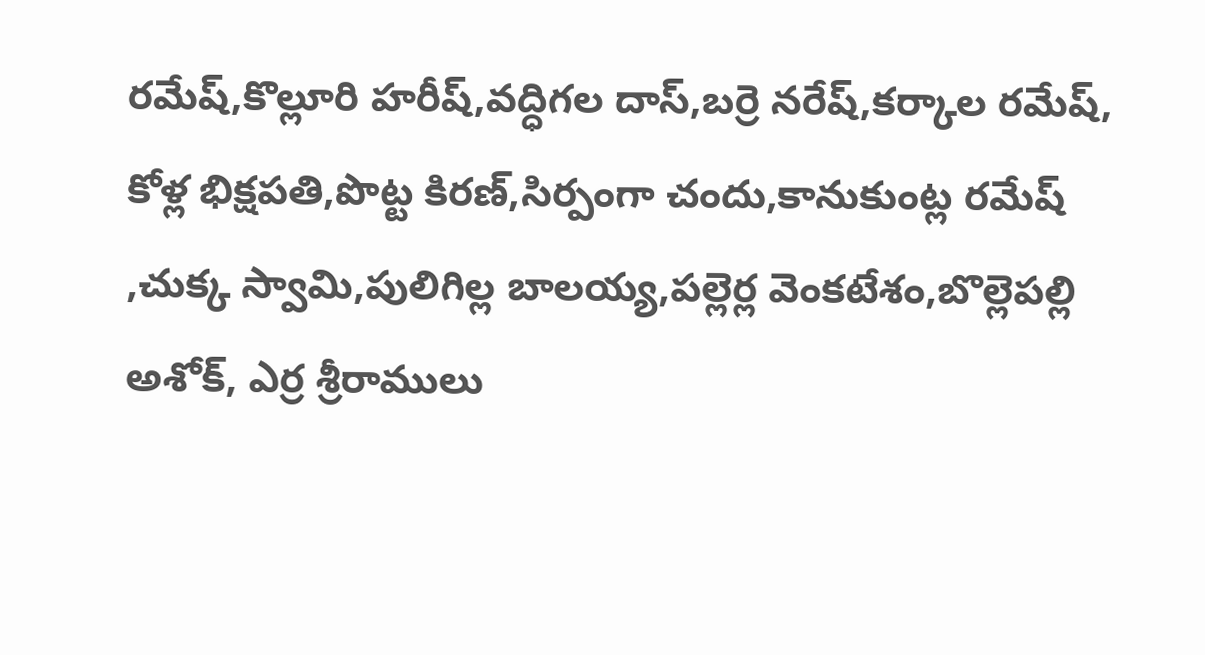రమేష్,కొల్లూరి హరీష్,వద్ధిగల దాస్,బర్రె నరేష్,కర్కాల రమేష్, కోళ్ల భిక్షపతి,పొట్ట కిరణ్,సిర్పంగా చందు,కానుకుంట్ల రమేష్ ,చుక్క స్వామి,పులిగిల్ల బాలయ్య,పల్లెర్ల వెంకటేశం,బొల్లెపల్లి అశోక్, ఎర్ర శ్రీరాములు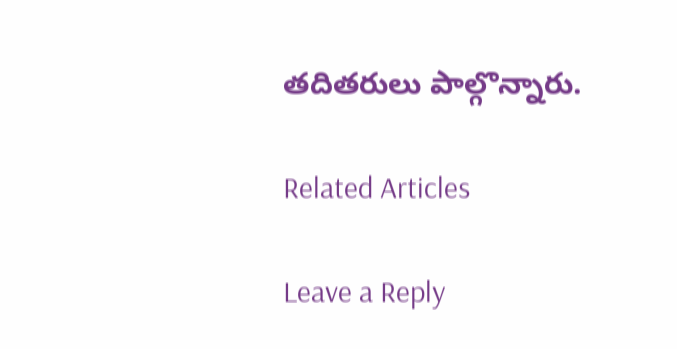తదితరులు పాల్గొన్నారు.

Related Articles

Leave a Reply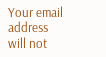Your email address will not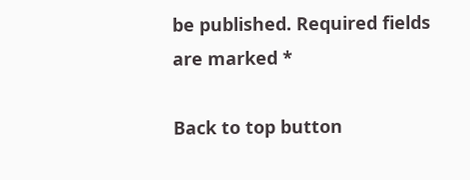be published. Required fields are marked *

Back to top button